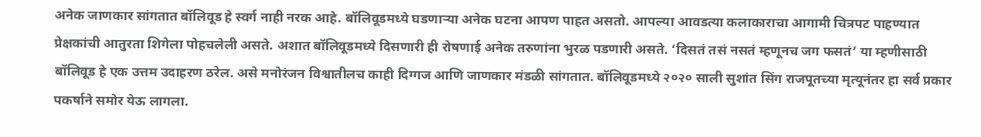अनेक जाणकार सांगतात बॉलिवूड हे स्वर्ग नाही नरक आहे. बॉलिवूडमध्ये घडणाऱ्या अनेक घटना आपण पाहत असतो. आपल्या आवडत्या कलाकाराचा आगामी चित्रपट पाहण्यात प्रेक्षकांची आतुरता शिगेला पोहचलेली असते. अशात बॉलिवूडमध्ये दिसणारी ही रोषणाई अनेक तरुणांना भुरळ पडणारी असते. ‘दिसतं तसं नसतं म्हणूनच जग फसतं’ या म्हणीसाठी बॉलिवूड हे एक उत्तम उदाहरण ठरेल. असे मनोरंजन विश्वातीलच काही दिग्गज आणि जाणकार मंडळी सांगतात. बॉलिवूडमध्ये २०२० साली सुशांत सिंग राजपूतच्या मृत्यूनंतर हा सर्व प्रकार पकर्षाने समोर येऊ लागला.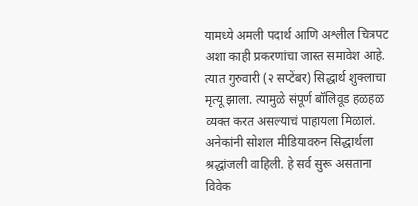यामध्ये अमली पदार्थ आणि अश्लील चित्रपट अशा काही प्रकरणांचा जास्त समावेश आहे. त्यात गुरुवारी (२ सप्टेंबर) सिद्धार्थ शुक्लाचा मृत्यू झाला. त्यामुळे संपूर्ण बॉलिवूड हळहळ व्यक्त करत असल्याचं पाहायला मिळालं. अनेकांनी सोशल मीडियावरुन सिद्धार्थला श्रद्धांजली वाहिली. हे सर्व सुरू असताना विवेक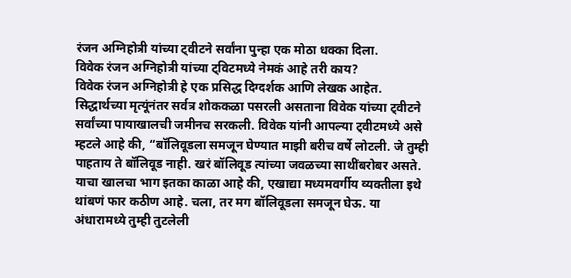रंजन अग्निहोत्री यांच्या ट्वीटने सर्वांना पुन्हा एक मोठा धक्का दिला.
विवेक रंजन अग्निहोत्री यांच्या ट्विटमध्ये नेमकं आहे तरी काय?
विवेक रंजन अग्निहोत्री हे एक प्रसिद्ध दिग्दर्शक आणि लेखक आहेत. सिद्धार्थच्या मृत्यूंनंतर सर्वत्र शोककळा पसरली असताना विवेक यांच्या ट्वीटने सर्वांच्या पायाखालची जमीनच सरकली. विवेक यांनी आपल्या ट्वीटमध्ये असे म्हटले आहे की, “बॉलिवूडला समजून घेण्यात माझी बरीच वर्षे लोटली. जे तुम्ही पाहताय ते बॉलिवूड नाही. खरं बॉलिवूड त्यांच्या जवळच्या साथींबरोबर असते. याचा खालचा भाग इतका काळा आहे की, एखाद्या मध्यमवर्गीय व्यक्तीला इथे थांबणं फार कठीण आहे. चला, तर मग बॉलिवूडला समजून घेऊ. या अंधारामध्ये तुम्ही तुटलेली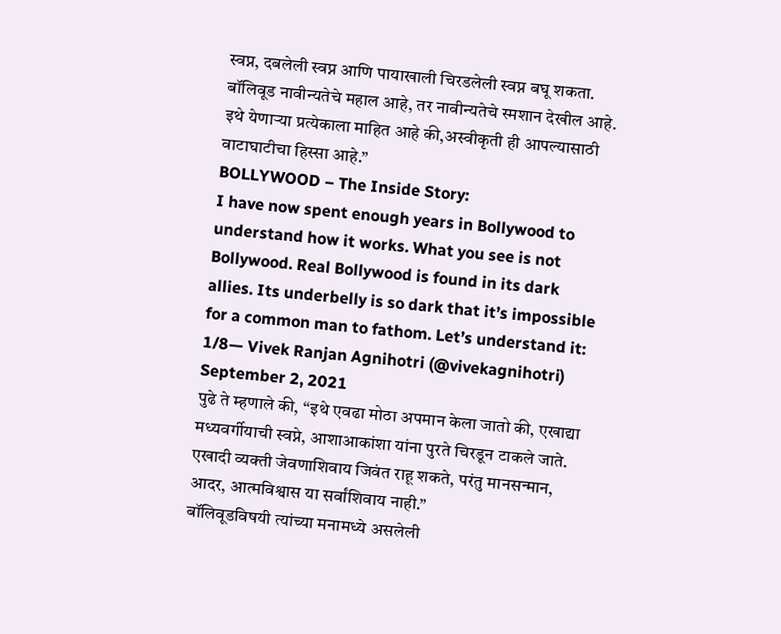स्वप्न, दबलेली स्वप्न आणि पायाखाली चिरडलेली स्वप्न बघू शकता. बॉलिवूड नावीन्यतेचे महाल आहे, तर नावीन्यतेचे स्मशान देखील आहे. इथे येणाऱ्या प्रत्येकाला माहित आहे की,अस्वीकृती ही आपल्यासाठी वाटाघाटीचा हिस्सा आहे.”
BOLLYWOOD – The Inside Story:
I have now spent enough years in Bollywood to understand how it works. What you see is not Bollywood. Real Bollywood is found in its dark allies. Its underbelly is so dark that it’s impossible for a common man to fathom. Let’s understand it:
1/8— Vivek Ranjan Agnihotri (@vivekagnihotri) September 2, 2021
पुढे ते म्हणाले की, “इथे एवढा मोठा अपमान केला जातो की, एखाद्या मध्यवर्गीयाची स्वप्ने, आशाआकांशा यांना पुरते चिरडून टाकले जाते. एखादी व्यक्ती जेवणाशिवाय जिवंत राहू शकते, परंतु मानसन्मान, आदर, आत्मविश्वास या सर्वांशिवाय नाही.”
बॉलिवूडविषयी त्यांच्या मनामध्ये असलेली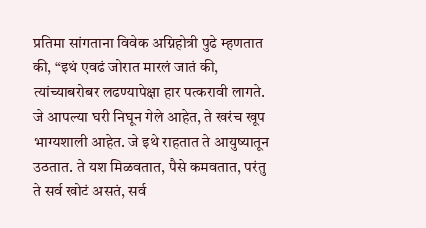प्रतिमा सांगताना विवेक अग्निहोत्री पुढे म्हणतात की, “इथं एवढं जोरात मारलं जातं की, त्यांच्याबरोबर लढण्यापेक्षा हार पत्करावी लागते. जे आपल्या घरी निघून गेले आहेत, ते खरंच खूप भाग्यशाली आहेत. जे इथे राहतात ते आयुष्यातून उठतात. ते यश मिळवतात, पैसे कमवतात, परंतु ते सर्व खोटं असतं, सर्व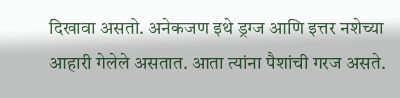दिखावा असतो. अनेकजण इथे ड्रग्ज आणि इत्तर नशेच्या आहारी गेलेले असतात. आता त्यांना पैशांची गरज असते.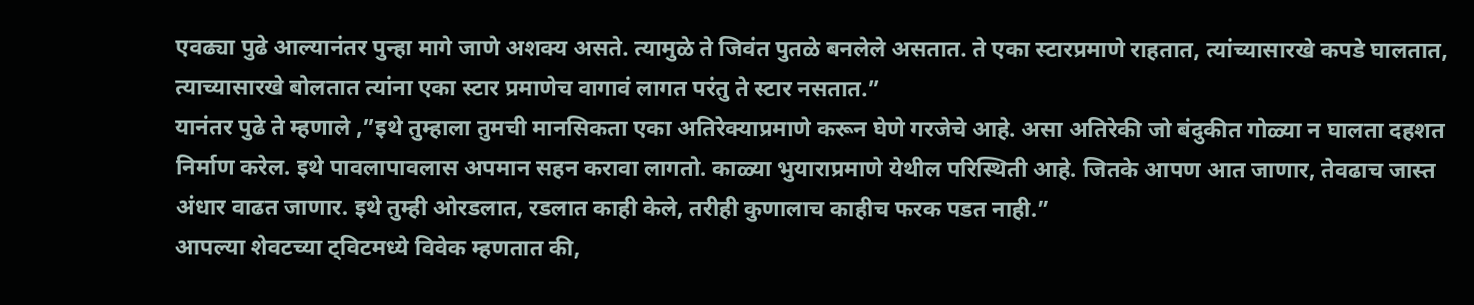एवढ्या पुढे आल्यानंतर पुन्हा मागे जाणे अशक्य असते. त्यामुळे ते जिवंत पुतळे बनलेले असतात. ते एका स्टारप्रमाणे राहतात, त्यांच्यासारखे कपडे घालतात, त्याच्यासारखे बोलतात त्यांना एका स्टार प्रमाणेच वागावं लागत परंतु ते स्टार नसतात.”
यानंतर पुढे ते म्हणाले ,”इथे तुम्हाला तुमची मानसिकता एका अतिरेक्याप्रमाणे करून घेणे गरजेचे आहे. असा अतिरेकी जो बंदुकीत गोळ्या न घालता दहशत निर्माण करेल. इथे पावलापावलास अपमान सहन करावा लागतो. काळ्या भुयाराप्रमाणे येथील परिस्थिती आहे. जितके आपण आत जाणार, तेवढाच जास्त अंधार वाढत जाणार. इथे तुम्ही ओरडलात, रडलात काही केले, तरीही कुणालाच काहीच फरक पडत नाही.”
आपल्या शेवटच्या ट्विटमध्ये विवेक म्हणतात की,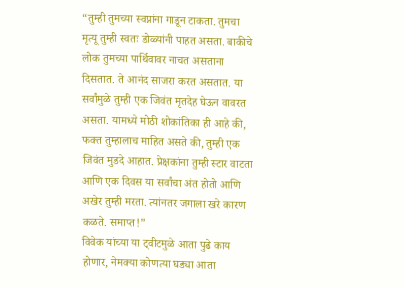“तुम्ही तुमच्या स्वप्नांना गाडून टाकता. तुमचा मृत्यू तुम्ही स्वतः डोळ्यांनी पाहत असता. बाकीचे लोक तुमच्या पार्थिवावर नाचत असताना दिसतात. ते आनंद साजरा करत असतात. या सर्वांमुळे तुम्ही एक जिवंत मृतदेह घेऊन वावरत असता. यामध्ये मोठी शोकांतिका ही आहे की, फक्त तुम्हालाच माहित असते की, तुम्ही एक जिवंत मुडदे आहात. प्रेक्षकांना तुम्ही स्टार वाटता आणि एक दिवस या सर्वांचा अंत होतो आणि अखेर तुम्ही मरता. त्यांनतर जगाला खरे कारण कळते. समाप्त!”
विवेक यांच्या या ट्वीटमुळे आता पुढे काय होणार, नेमक्या कोणत्या घड्या आता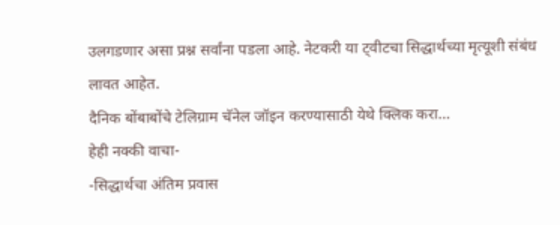उलगडणार असा प्रश्न सर्वांना पडला आहे. नेटकरी या ट्वीटचा सिद्धार्थच्या मृत्यूशी संबंध लावत आहेत.
दैनिक बोंबाबोंचे टेलिग्राम चॅनेल जॉइन करण्यासाठी येथे क्लिक करा…
हेही नक्की वाचा-
-सिद्धार्थचा अंतिम प्रवास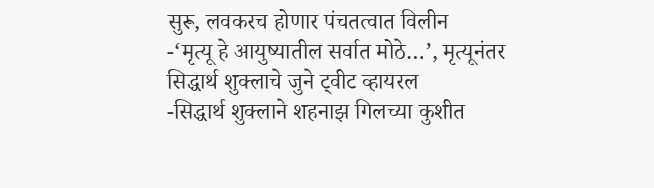सुरू, लवकरच होणार पंचतत्वात विलीन
-‘मृत्यू हे आयुष्यातील सर्वात मोठे…’, मृत्यूनंतर सिद्धार्थ शुक्लाचे जुने ट्वीट व्हायरल
-सिद्धार्थ शुक्लाने शहनाझ गिलच्या कुशीत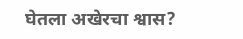घेतला अखेरचा श्वास?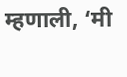म्हणाली, ‘मी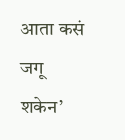आता कसं जगू शकेन’